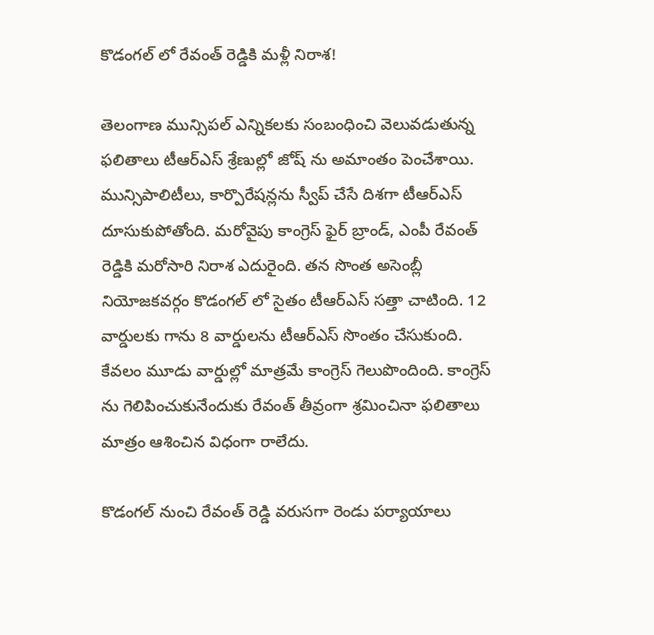కొడంగల్ లో రేవంత్ రెడ్డికి మళ్లీ నిరాశ!

తెలంగాణ మున్సిపల్ ఎన్నికలకు సంబంధించి వెలువడుతున్న ఫలితాలు టీఆర్ఎస్ శ్రేణుల్లో జోష్ ను అమాంతం పెంచేశాయి. మున్సిపాలిటీలు, కార్పొరేషన్లను స్వీప్ చేసే దిశగా టీఆర్ఎస్ దూసుకుపోతోంది. మరోవైపు కాంగ్రెస్ ఫైర్ బ్రాండ్, ఎంపీ రేవంత్ రెడ్డికి మరోసారి నిరాశ ఎదురైంది. తన సొంత అసెంబ్లీ నియోజకవర్గం కొడంగల్ లో సైతం టీఆర్ఎస్ సత్తా చాటింది. 12 వార్డులకు గాను 8 వార్డులను టీఆర్ఎస్ సొంతం చేసుకుంది. కేవలం మూడు వార్డుల్లో మాత్రమే కాంగ్రెస్ గెలుపొందింది. కాంగ్రెస్ ను గెలిపించుకునేందుకు రేవంత్ తీవ్రంగా శ్రమించినా ఫలితాలు మాత్రం ఆశించిన విధంగా రాలేదు.

కొడంగల్ నుంచి రేవంత్ రెడ్డి వరుసగా రెండు పర్యాయాలు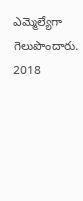ఎమ్మెల్యేగా గెలుపొందారు. 2018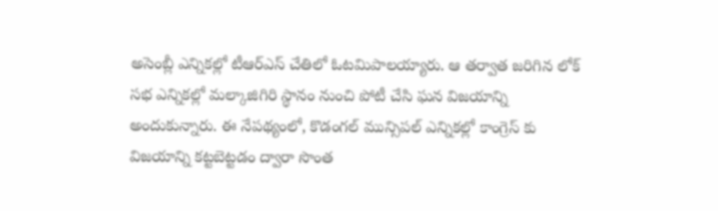అసెంబ్లీ ఎన్నికల్లో టీఆర్ఎస్ చేతిలో ఓటమిపాలయ్యారు. ఆ తర్వాత జరిగిన లోక్ సభ ఎన్నికల్లో మల్కాజిగిరి స్థానం నుంచి పోటీ చేసి ఘన విజయాన్ని అందుకున్నారు. ఈ నేపథ్యంలో, కొడంగల్ మున్సిపల్ ఎన్నికల్లో కాంగ్రెస్ కు విజయాన్ని కట్టబెట్టడం ద్వారా సొంత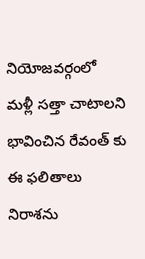నియోజవర్గంలో మళ్లీ సత్తా చాటాలని భావించిన రేవంత్ కు ఈ ఫలితాలు నిరాశను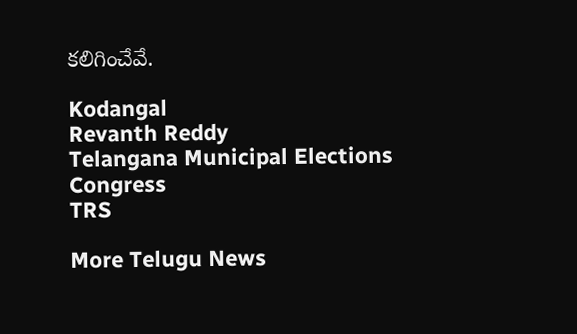కలిగించేవే.

Kodangal
Revanth Reddy
Telangana Municipal Elections
Congress
TRS

More Telugu News